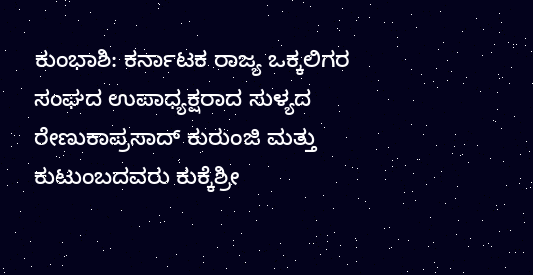ಕುಂಭಾಶಿ: ಕರ್ನಾಟಕ ರಾಜ್ಯ ಒಕ್ಕಲಿಗರ ಸಂಘದ ಉಪಾಧ್ಯಕ್ಷರಾದ ಸುಳ್ಯದ ರೇಣುಕಾಪ್ರಸಾದ್ ಕುರುಂಜಿ ಮತ್ತು ಕುಟುಂಬದವರು ಕುಕ್ಕೆಶ್ರೀ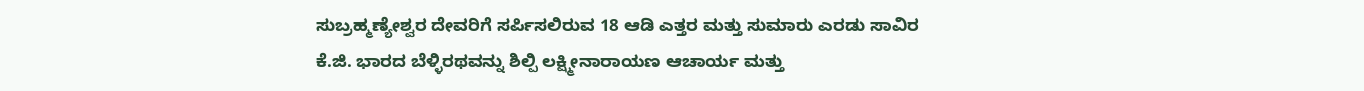ಸುಬ್ರಹ್ಮಣ್ಯೇಶ್ವರ ದೇವರಿಗೆ ಸರ್ಪಿಸಲಿರುವ 18 ಆಡಿ ಎತ್ತರ ಮತ್ತು ಸುಮಾರು ಎರಡು ಸಾವಿರ ಕೆ.ಜಿ. ಭಾರದ ಬೆಳ್ಳಿರಥವನ್ನು ಶಿಲ್ಪಿ ಲಕ್ಷ್ಮೀನಾರಾಯಣ ಆಚಾರ್ಯ ಮತ್ತು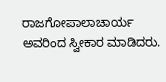ರಾಜಗೋಪಾಲಾಚಾರ್ಯ ಅವರಿಂದ ಸ್ವೀಕಾರ ಮಾಡಿದರು.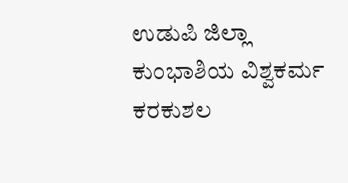ಉಡುಪಿ ಜಿಲ್ಲಾ ಕುಂಭಾಶಿಯ ವಿಶ್ವಕರ್ಮ ಕರಕುಶಲ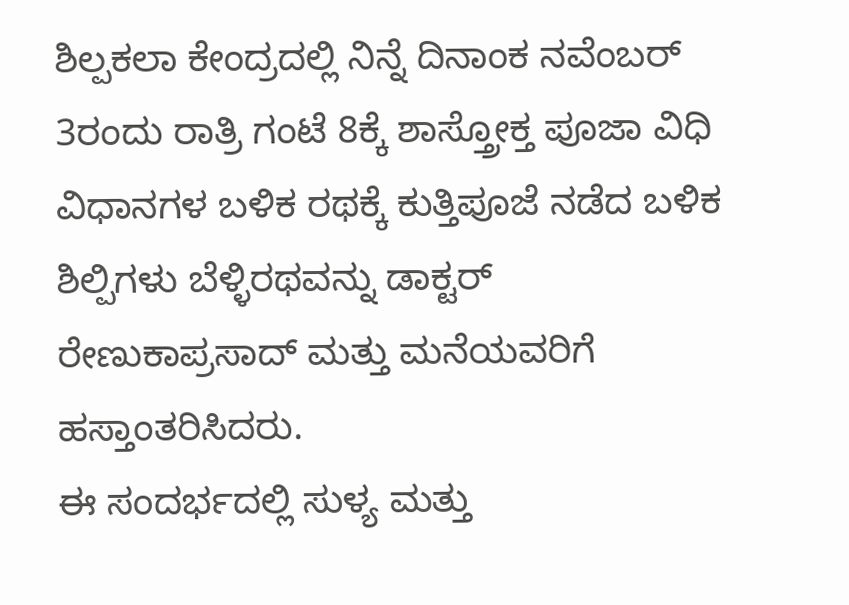ಶಿಲ್ಪಕಲಾ ಕೇಂದ್ರದಲ್ಲಿ ನಿನ್ನೆ ದಿನಾಂಕ ನವೆಂಬರ್ 3ರಂದು ರಾತ್ರಿ ಗಂಟೆ 8ಕ್ಕೆ ಶಾಸ್ತ್ರೋಕ್ತ ಪೂಜಾ ವಿಧಿ ವಿಧಾನಗಳ ಬಳಿಕ ರಥಕ್ಕೆ ಕುತ್ತಿಪೂಜೆ ನಡೆದ ಬಳಿಕ ಶಿಲ್ಪಿಗಳು ಬೆಳ್ಳಿರಥವನ್ನು ಡಾಕ್ಟರ್ ರೇಣುಕಾಪ್ರಸಾದ್ ಮತ್ತು ಮನೆಯವರಿಗೆ ಹಸ್ತಾಂತರಿಸಿದರು.
ಈ ಸಂದರ್ಭದಲ್ಲಿ ಸುಳ್ಯ ಮತ್ತು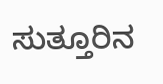ಸುತ್ತೂರಿನ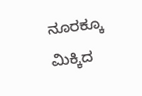ನೂರಕ್ಕೂ ಮಿಕ್ಕಿದ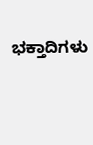ಭಕ್ತಾದಿಗಳು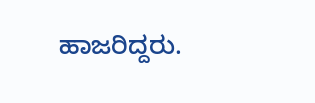ಹಾಜರಿದ್ದರು.